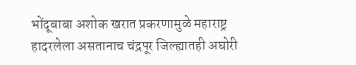भोंदूबाबा अशोक खरात प्रकरणामुळे महाराष्ट्र हादरलेला असतानाच चंद्रपूर जिल्ह्यातही अघोरी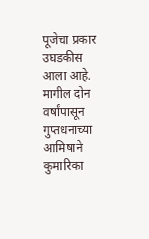पूजेचा प्रकार उघडकीस आला आहे. मागील दोन वर्षांपासून गुप्तधनाच्या आमिषाने कुमारिका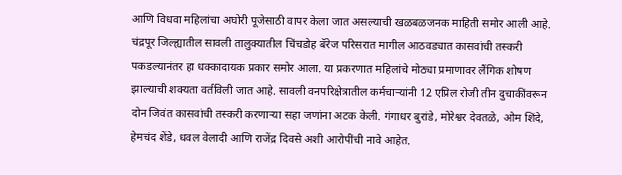आणि विधवा महिलांचा अघोरी पूजेसाठी वापर केला जात असल्याची खळबळजनक माहिती समोर आली आहे.
चंद्रपूर जिल्ह्यातील सावली तालुक्यातील चिंचडोह बॅरेज परिसरात मागील आठवड्यात कासवांची तस्करी पकडल्यानंतर हा धक्कादायक प्रकार समोर आला. या प्रकरणात महिलांचे मोठ्या प्रमाणावर लैंगिक शोषण झाल्याची शक्यता वर्तविली जात आहे. सावली वनपरिक्षेत्रातील कर्मचाऱ्यांनी 12 एप्रिल रोजी तीन दुचाकींवरून दोन जिवंत कासवांची तस्करी करणाऱ्या सहा जणांना अटक केली. गंगाधर बुरांडे, मोरेश्वर देवतळे, ओम शिंदे, हेमचंद शेंडे, धवल वेलादी आणि राजेंद्र दिवसे अशी आरोपींची नावे आहेत.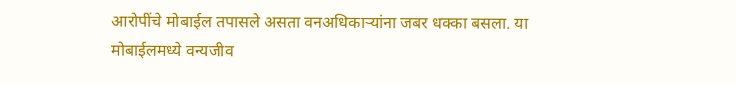आरोपींचे मोबाईल तपासले असता वनअधिकाऱ्यांना जबर धक्का बसला. या मोबाईलमध्ये वन्यजीव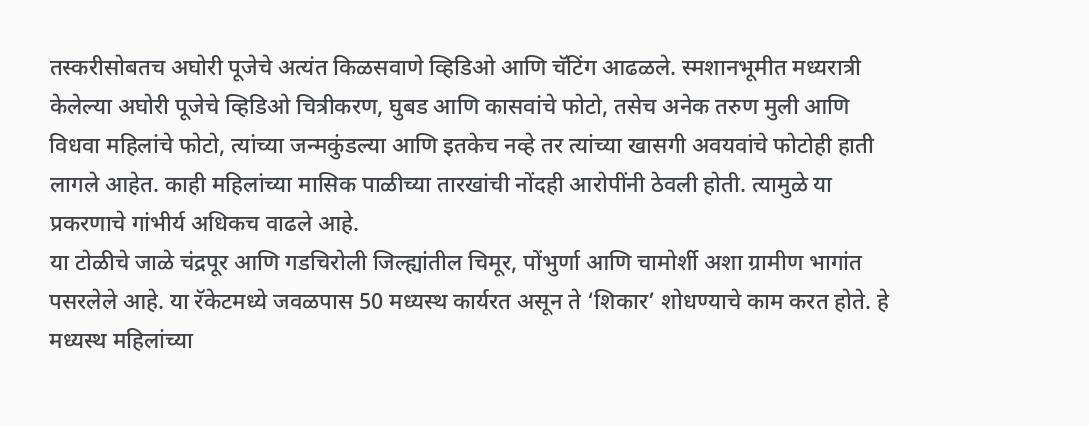तस्करीसोबतच अघोरी पूजेचे अत्यंत किळसवाणे व्हिडिओ आणि चॅटिंग आढळले. स्मशानभूमीत मध्यरात्री केलेल्या अघोरी पूजेचे व्हिडिओ चित्रीकरण, घुबड आणि कासवांचे फोटो, तसेच अनेक तरुण मुली आणि विधवा महिलांचे फोटो, त्यांच्या जन्मकुंडल्या आणि इतकेच नव्हे तर त्यांच्या खासगी अवयवांचे फोटोही हाती लागले आहेत. काही महिलांच्या मासिक पाळीच्या तारखांची नोंदही आरोपींनी ठेवली होती. त्यामुळे या प्रकरणाचे गांभीर्य अधिकच वाढले आहे.
या टोळीचे जाळे चंद्रपूर आणि गडचिरोली जिल्ह्यांतील चिमूर, पोंभुर्णा आणि चामोर्शी अशा ग्रामीण भागांत पसरलेले आहे. या रॅकेटमध्ये जवळपास 50 मध्यस्थ कार्यरत असून ते ‘शिकार’ शोधण्याचे काम करत होते. हे मध्यस्थ महिलांच्या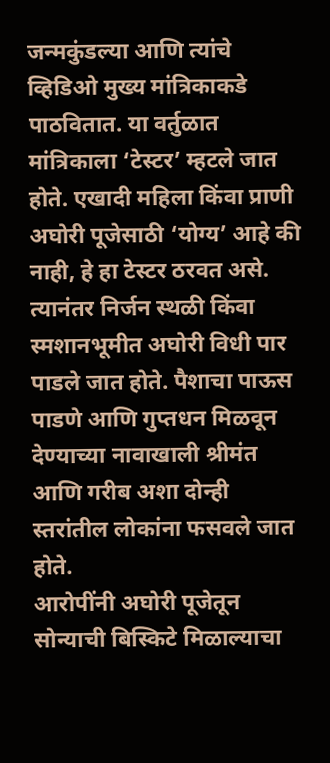जन्मकुंडल्या आणि त्यांचे व्हिडिओ मुख्य मांत्रिकाकडे पाठवितात. या वर्तुळात मांत्रिकाला ‘टेस्टर’ म्हटले जात होते. एखादी महिला किंवा प्राणी अघोरी पूजेसाठी ‘योग्य’ आहे की नाही, हे हा टेस्टर ठरवत असे. त्यानंतर निर्जन स्थळी किंवा स्मशानभूमीत अघोरी विधी पार पाडले जात होते. पैशाचा पाऊस पाडणे आणि गुप्तधन मिळवून देण्याच्या नावाखाली श्रीमंत आणि गरीब अशा दोन्ही स्तरांतील लोकांना फसवले जात होते.
आरोपींनी अघोरी पूजेतून सोन्याची बिस्किटे मिळाल्याचा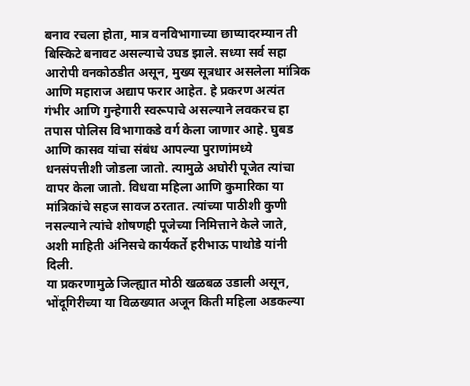बनाव रचला होता, मात्र वनविभागाच्या छाप्यादरम्यान ती बिस्किटे बनावट असल्याचे उघड झाले. सध्या सर्व सहा आरोपी वनकोठडीत असून, मुख्य सूत्रधार असलेला मांत्रिक आणि महाराज अद्याप फरार आहेत. हे प्रकरण अत्यंत गंभीर आणि गुन्हेगारी स्वरूपाचे असल्याने लवकरच हा तपास पोलिस विभागाकडे वर्ग केला जाणार आहे. घुबड आणि कासव यांचा संबंध आपल्या पुराणांमध्ये धनसंपत्तीशी जोडला जातो. त्यामुळे अघोरी पूजेत त्यांचा वापर केला जातो. विधवा महिला आणि कुमारिका या मांत्रिकांचे सहज सावज ठरतात. त्यांच्या पाठीशी कुणी नसल्याने त्यांचे शोषणही पूजेच्या निमित्ताने केले जाते, अशी माहिती अंनिसचे कार्यकर्ते हरीभाऊ पाथोडे यांनी दिली.
या प्रकरणामुळे जिल्ह्यात मोठी खळबळ उडाली असून, भोंदूगिरीच्या या विळख्यात अजून किती महिला अडकल्या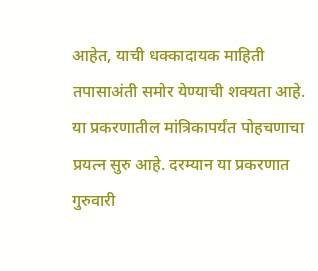आहेत, याची धक्कादायक माहिती तपासाअंती समोर येण्याची शक्यता आहे. या प्रकरणातील मांत्रिकापर्यंत पोहचणाचा प्रयत्न सुरु आहे. दरम्यान या प्रकरणात गुरुवारी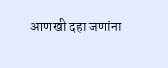आणखी दहा जणांना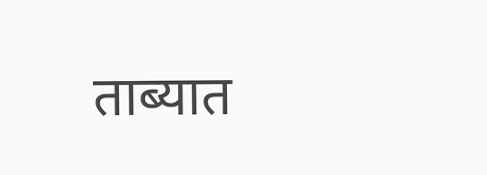ताब्यात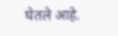घेतले आहे.